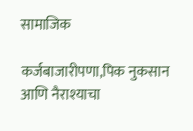सामाजिक

कर्जबाजारीपणा,पिक नुकसान आणि नैराश्याचा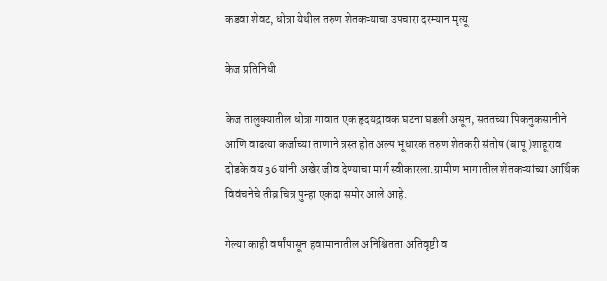कडवा शेवट, धोत्रा येथील तरुण शेतकऱ्याचा उपचारा दरम्यान मृत्यू

केज प्रतिनिधी

केज तालुक्यातील धोत्रा गावात एक हृदयद्रावक घटना घडली असून, सततच्या पिकनुकसानीने आणि वाढत्या कर्जाच्या ताणाने त्रस्त होत अल्प भूधारक तरुण शेतकरी संतोष (बापू )शाहूराव दोडके वय 36 यांनी अखेर जीव देण्याचा मार्ग स्वीकारला.ग्रामीण भागातील शेतकऱ्यांच्या आर्थिक विवंचनेचे तीव्र चित्र पुन्हा एकदा समोर आले आहे.

गेल्या काही वर्षांपासून हवामानातील अनिश्चितता अतिवृष्टी व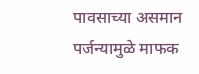पावसाच्या असमान पर्जन्यामुळे माफक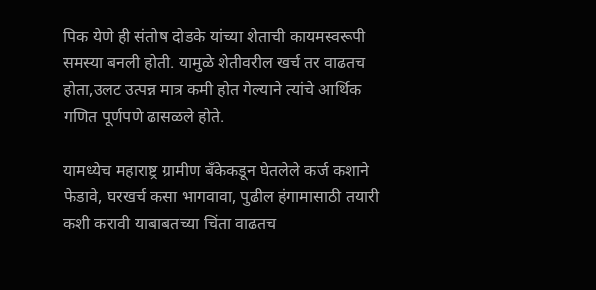पिक येणे ही संतोष दोडके यांच्या शेताची कायमस्वरूपी समस्या बनली होती. यामुळे शेतीवरील खर्च तर वाढतच होता,उलट उत्पन्न मात्र कमी होत गेल्याने त्यांचे आर्थिक गणित पूर्णपणे ढासळले होते.

यामध्येच महाराष्ट्र ग्रामीण बँकेकडून घेतलेले कर्ज कशाने फेडावे, घरखर्च कसा भागवावा, पुढील हंगामासाठी तयारी कशी करावी याबाबतच्या चिंता वाढतच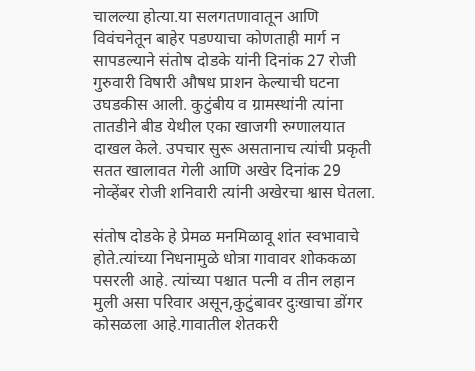चालल्या होत्या.या सलगतणावातून आणि विवंचनेतून बाहेर पडण्याचा कोणताही मार्ग न सापडल्याने संतोष दोडके यांनी दिनांक 27 रोजी गुरुवारी विषारी औषध प्राशन केल्याची घटना उघडकीस आली. कुटुंबीय व ग्रामस्थांनी त्यांना तातडीने बीड येथील एका खाजगी रुग्णालयात दाखल केले. उपचार सुरू असतानाच त्यांची प्रकृती सतत खालावत गेली आणि अखेर दिनांक 29 नोव्हेंबर रोजी शनिवारी त्यांनी अखेरचा श्वास घेतला.

संतोष दोडके हे प्रेमळ मनमिळावू शांत स्वभावाचे होते.त्यांच्या निधनामुळे धोत्रा गावावर शोककळा पसरली आहे. त्यांच्या पश्चात पत्नी व तीन लहान मुली असा परिवार असून,कुटुंबावर दुःखाचा डोंगर कोसळला आहे.गावातील शेतकरी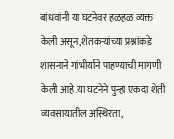बांधवांनी या घटनेवर हळहळ व्यक्त केली असून,शेतकऱ्यांच्या प्रश्नांकडे शासनाने गांभीर्याने पाहण्याची मागणी केली आहे.या घटनेने पुन्हा एकदा शेती व्यवसायातील अस्थिरता,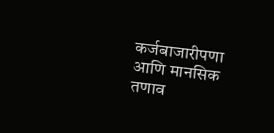कर्जबाजारीपणा आणि मानसिक तणाव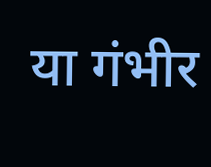या गंभीर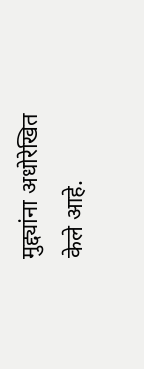मुद्द्यांना अधोरेखित केले आहे.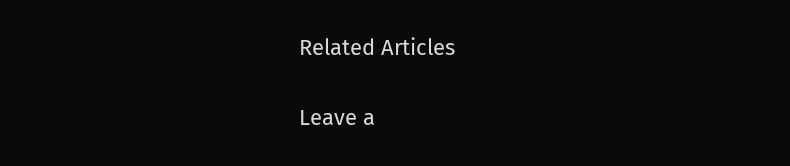Related Articles

Leave a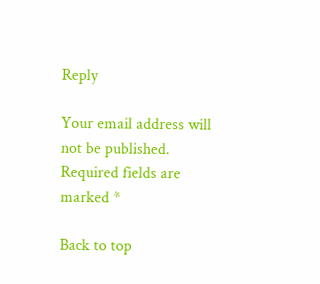Reply

Your email address will not be published. Required fields are marked *

Back to top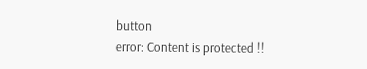button
error: Content is protected !!